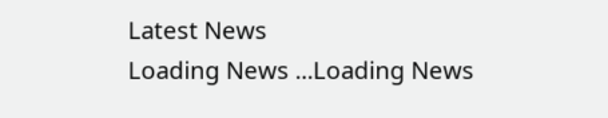Latest News
Loading News ...Loading News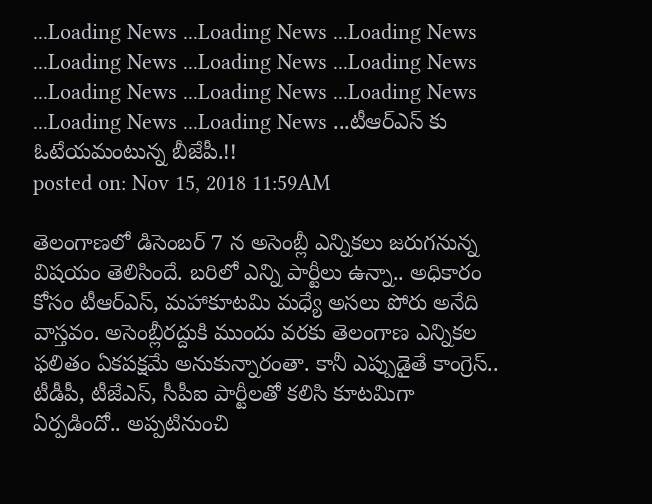...Loading News ...Loading News ...Loading News ...Loading News ...Loading News ...Loading News ...Loading News ...Loading News ...Loading News ...Loading News ...Loading News ...టీఆర్ఎస్ కు ఓటేయమంటున్న బీజేపీ.!!
posted on: Nov 15, 2018 11:59AM

తెలంగాణలో డిసెంబర్ 7 న అసెంబ్లీ ఎన్నికలు జరుగనున్న విషయం తెలిసిందే. బరిలో ఎన్ని పార్టీలు ఉన్నా.. అధికారం కోసం టీఆర్ఎస్, మహాకూటమి మధ్యే అసలు పోరు అనేది వాస్తవం. అసెంబ్లీరద్దుకి ముందు వరకు తెలంగాణ ఎన్నికల ఫలితం ఏకపక్షమే అనుకున్నారంతా. కానీ ఎప్పుడైతే కాంగ్రెస్.. టీడీపీ, టీజేఎస్, సీపీఐ పార్టీలతో కలిసి కూటమిగా ఏర్పడిందో.. అప్పటినుంచి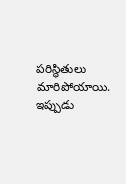పరిస్థితులు మారిపోయాయి. ఇప్పుడు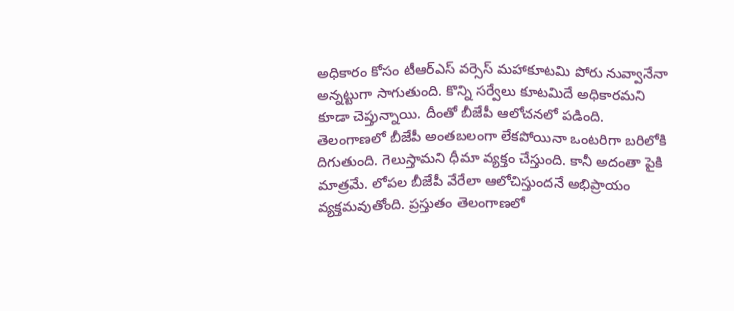అధికారం కోసం టీఆర్ఎస్ వర్సెస్ మహాకూటమి పోరు నువ్వానేనా అన్నట్టుగా సాగుతుంది. కొన్ని సర్వేలు కూటమిదే అధికారమని కూడా చెప్తున్నాయి. దీంతో బీజేపీ ఆలోచనలో పడింది.
తెలంగాణలో బీజేపీ అంతబలంగా లేకపోయినా ఒంటరిగా బరిలోకి దిగుతుంది. గెలుస్తామని ధీమా వ్యక్తం చేస్తుంది. కానీ అదంతా పైకి మాత్రమే. లోపల బీజేపీ వేరేలా ఆలోచిస్తుందనే అభిప్రాయం వ్యక్తమవుతోంది. ప్రస్తుతం తెలంగాణలో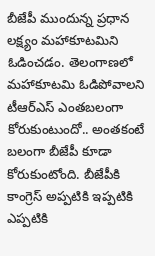బీజేపీ ముందున్న ప్రధాన లక్ష్యం మహాకూటమిని ఓడించడం. తెలంగాణలో మహాకూటమి ఓడిపోవాలని టీఆర్ఎస్ ఎంతబలంగా కోరుకుంటుందో.. అంతకంటే బలంగా బీజేపీ కూడా కోరుకుంటోంది. బీజేపీకి కాంగ్రెస్ అప్పటికి ఇప్పటికి ఎప్పటికి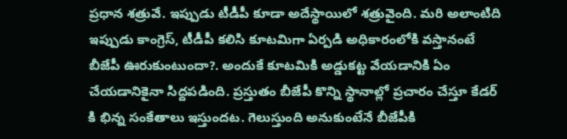ప్రధాన శత్రువే. ఇప్పుడు టీడీపీ కూడా అదేస్థాయిలో శత్రువైంది. మరి అలాంటిది ఇప్పుడు కాంగ్రెస్, టీడీపీ కలిసి కూటమిగా ఏర్పడి అధికారంలోకి వస్తానంటే బీజేపీ ఊరుకుంటుందా?. అందుకే కూటమికి అడ్డుకట్ట వేయడానికి ఏం చేయడానికైనా సిద్దపడింది. ప్రస్తుతం బీజేపీ కొన్ని స్థానాల్లో ప్రచారం చేస్తూ కేడర్ కి భిన్న సంకేతాలు ఇస్తుందట. గెలుస్తుంది అనుకుంటేనే బీజేపీకి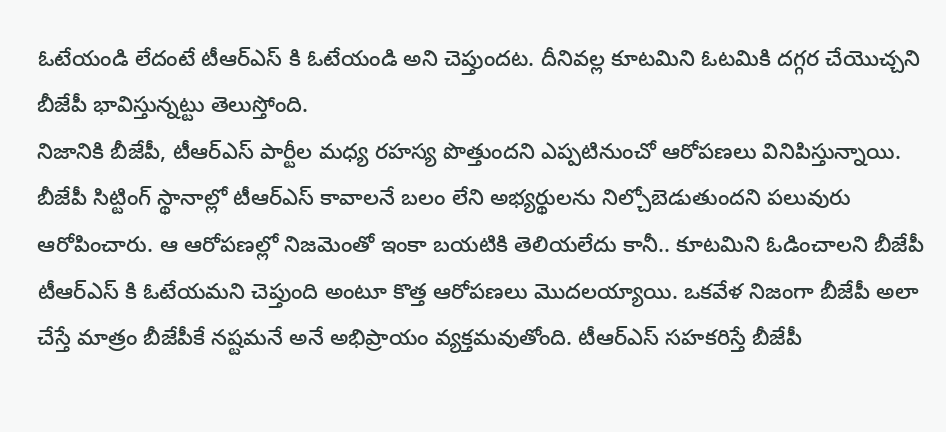ఓటేయండి లేదంటే టీఆర్ఎస్ కి ఓటేయండి అని చెప్తుందట. దీనివల్ల కూటమిని ఓటమికి దగ్గర చేయొచ్చని బీజేపీ భావిస్తున్నట్టు తెలుస్తోంది.
నిజానికి బీజేపీ, టీఆర్ఎస్ పార్టీల మధ్య రహస్య పొత్తుందని ఎప్పటినుంచో ఆరోపణలు వినిపిస్తున్నాయి. బీజేపీ సిట్టింగ్ స్థానాల్లో టీఆర్ఎస్ కావాలనే బలం లేని అభ్యర్థులను నిల్చోబెడుతుందని పలువురు ఆరోపించారు. ఆ ఆరోపణల్లో నిజమెంతో ఇంకా బయటికి తెలియలేదు కానీ.. కూటమిని ఓడించాలని బీజేపీ టీఆర్ఎస్ కి ఓటేయమని చెప్తుంది అంటూ కొత్త ఆరోపణలు మొదలయ్యాయి. ఒకవేళ నిజంగా బీజేపీ అలా చేస్తే మాత్రం బీజేపీకే నష్టమనే అనే అభిప్రాయం వ్యక్తమవుతోంది. టీఆర్ఎస్ సహకరిస్తే బీజేపీ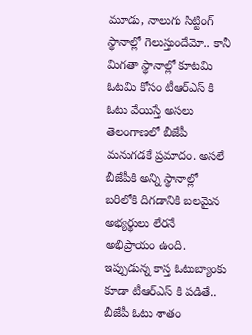మూడు, నాలుగు సిట్టింగ్ స్థానాల్లో గెలుస్తుందేమో.. కానీ మిగతా స్థానాల్లో కూటమి ఓటమి కోసం టీఆర్ఎస్ కి ఓటు వేయిస్తే అసలు తెలంగాణలో బీజేపీ మనుగడకే ప్రమాదం. అసలే బీజేపీకి అన్ని స్థానాల్లో బరిలోకి దిగడానికి బలమైన అభ్యర్థులు లేరనే అభిప్రాయం ఉంది. ఇప్పుడున్న కాస్త ఓటుబ్యాంకు కూడా టీఆర్ఎస్ కి పడితే.. బీజేపీ ఓటు శాతం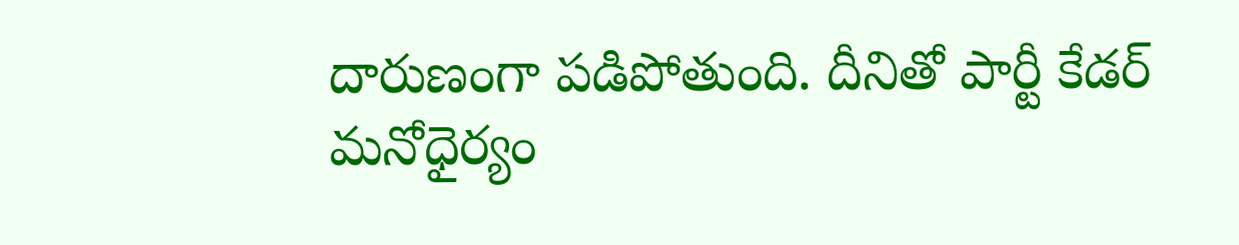దారుణంగా పడిపోతుంది. దీనితో పార్టీ కేడర్ మనోధైర్యం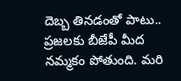దెబ్బ తినడంతో పాటు.. ప్రజలకు బీజేపీ మీద నమ్మకం పోతుంది. మరి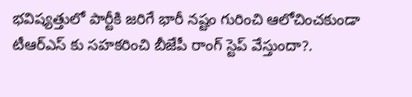భవిష్యత్తులో పార్టీకి జరిగే భారీ నష్టం గురించి ఆలోచించకుండా టీఆర్ఎస్ కు సహకరించి బీజేపీ రాంగ్ స్టెప్ వేస్తుందా?.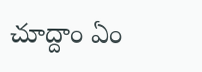చూద్దాం ఏం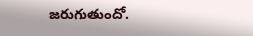జరుగుతుందో.